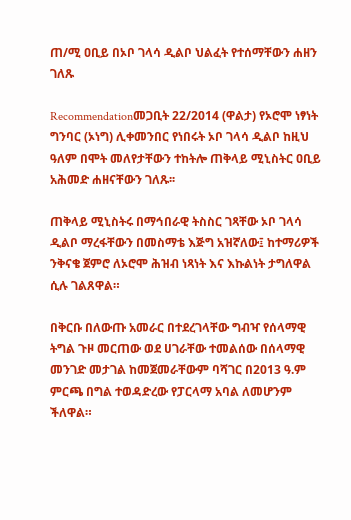ጠ/ሚ ዐቢይ በኦቦ ገላሳ ዲልቦ ህልፈት የተሰማቸውን ሐዘን ገለጹ

Recommendationመጋቢት 22/2014 (ዋልታ) የኦሮሞ ነፃነት ግንባር (ኦነግ) ሊቀመንበር የነበሩት ኦቦ ገላሳ ዲልቦ ከዚህ ዓለም በሞት መለየታቸውን ተከትሎ ጠቅላይ ሚኒስትር ዐቢይ አሕመድ ሐዘናቸውን ገለጹ፡፡

ጠቅላይ ሚኒስትሩ በማኅበራዊ ትስስር ገጻቸው ኦቦ ገላሳ ዲልቦ ማረፋቸውን በመስማቴ እጅግ አዝኛለው፤ ከተማሪዎች ንቅናቄ ጀምሮ ለኦሮሞ ሕዝብ ነጻነት እና እኩልነት ታግለዋል ሲሉ ገልጸዋል።

በቅርቡ በለውጡ አመራር በተደረገላቸው ግብዣ የሰላማዊ ትግል ጉዞ መርጠው ወደ ሀገራቸው ተመልሰው በሰላማዊ መንገድ መታገል ከመጀመራቸውም ባሻገር በ2013 ዓ.ም ምርጫ በግል ተወዳድረው የፓርላማ አባል ለመሆንም ችለዋል።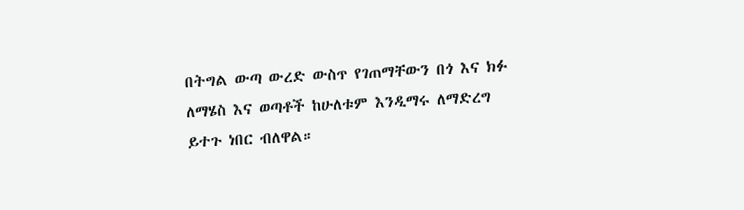በትግል ውጣ ውረድ ውስጥ የገጠማቸውን በጎ እና ክፉ ለማሄስ እና ወጣቶች ከሁለቱም እንዲማሩ ለማድረግ ይተጉ ነበር ብለዋል።